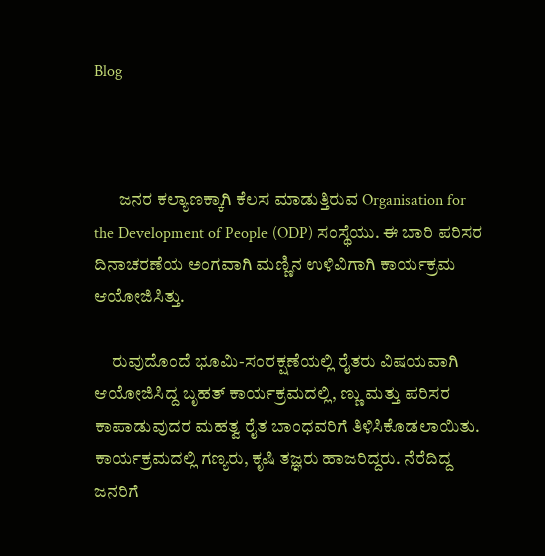Blog



       ಜನರ ಕಲ್ಯಾಣಕ್ಕಾಗಿ ಕೆಲಸ ಮಾಡುತ್ತಿರುವ Organisation for the Development of People (ODP) ಸಂಸ್ಥೆಯು. ಈ ಬಾರಿ ಪರಿಸರ ದಿನಾಚರಣೆಯ ಅಂಗವಾಗಿ ಮಣ್ಣಿನ ಉಳಿವಿಗಾಗಿ ಕಾರ್ಯಕ್ರಮ ಆಯೋಜಿಸಿತ್ತು.

     ರುವುದೊಂದೆ ಭೂಮಿ-ಸಂರಕ್ಷಣೆಯಲ್ಲಿ ರೈತರು ವಿಷಯವಾಗಿ ಆಯೋಜಿಸಿದ್ದ ಬೃಹತ್ ಕಾರ್ಯಕ್ರಮದಲ್ಲಿ, ಣ್ಣು ಮತ್ತು ಪರಿಸರ ಕಾಪಾಡುವುದರ ಮಹತ್ವ ರೈತ ಬಾಂಧವರಿಗೆ ತಿಳಿಸಿಕೊಡಲಾಯಿತು. ಕಾರ್ಯಕ್ರಮದಲ್ಲಿ ಗಣ್ಯರು, ಕೃಷಿ ತಜ್ಞರು ಹಾಜರಿದ್ದರು. ನೆರೆದಿದ್ದ ಜನರಿಗೆ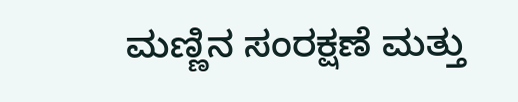ಮಣ್ಣಿನ ಸಂರಕ್ಷಣೆ ಮತ್ತು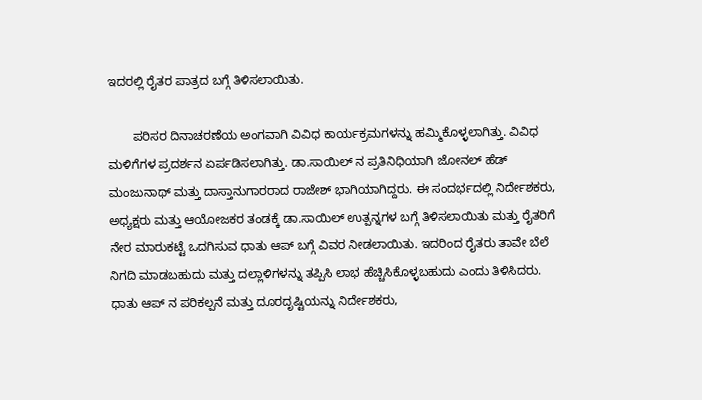ಇದರಲ್ಲಿ ರೈತರ ಪಾತ್ರದ ಬಗ್ಗೆ ತಿಳಿಸಲಾಯಿತು.

       ಪರಿಸರ ದಿನಾಚರಣೆಯ ಅಂಗವಾಗಿ ವಿವಿಧ ಕಾರ್ಯಕ್ರಮಗಳನ್ನು ಹಮ್ಮಿಕೊಳ್ಳಲಾಗಿತ್ತು. ವಿವಿಧ ಮಳಿಗೆಗಳ ಪ್ರದರ್ಶನ ಏರ್ಪಡಿಸಲಾಗಿತ್ತು. ಡಾ.ಸಾಯಿಲ್ ನ ಪ್ರತಿನಿಧಿಯಾಗಿ ಜೋನಲ್ ಹೆಡ್ ಮಂಜುನಾಥ್ ಮತ್ತು ದಾಸ್ತಾನುಗಾರರಾದ ರಾಜೇಶ್ ಭಾಗಿಯಾಗಿದ್ದರು. ಈ ಸಂದರ್ಭದಲ್ಲಿ ನಿರ್ದೇಶಕರು, ಅಧ್ಯಕ್ಷರು ಮತ್ತು ಆಯೋಜಕರ ತಂಡಕ್ಕೆ ಡಾ.ಸಾಯಿಲ್ ಉತ್ಪನ್ನಗಳ ಬಗ್ಗೆ ತಿಳಿಸಲಾಯಿತು ಮತ್ತು ರೈತರಿಗೆ ನೇರ ಮಾರುಕಟ್ಟೆ ಒದಗಿಸುವ ಧಾತು ಆಪ್ ಬಗ್ಗೆ ವಿವರ ನೀಡಲಾಯಿತು. ಇದರಿಂದ ರೈತರು ತಾವೇ ಬೆಲೆ ನಿಗದಿ ಮಾಡಬಹುದು ಮತ್ತು ದಲ್ಲಾಳಿಗಳನ್ನು ತಪ್ಪಿಸಿ ಲಾಭ ಹೆಚ್ಚಿಸಿಕೊಳ್ಳಬಹುದು ಎಂದು ತಿಳಿಸಿದರು. ಧಾತು ಆಪ್ ನ ಪರಿಕಲ್ಪನೆ ಮತ್ತು ದೂರದೃಷ್ಟಿಯನ್ನು ನಿರ್ದೇಶಕರು,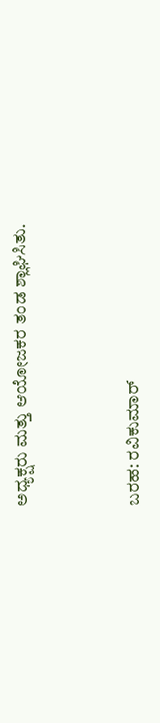ಅಧ್ಯಕ್ಷರು ಮತ್ತು ಆಯೋಜಕರ ತಂಡ ಶ್ಲಾಘಿಸಿತು.



ಬರಹ: ರವಿಕುಮಾರ್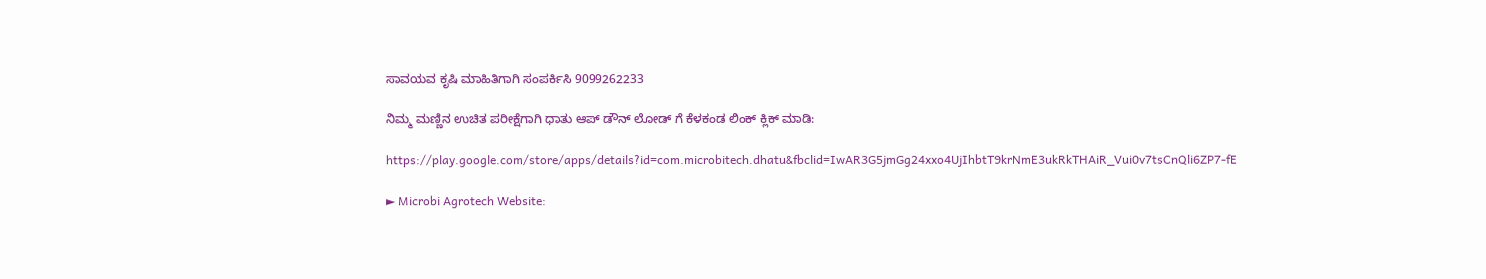ಸಾವಯವ ಕೃಷಿ ಮಾಹಿತಿಗಾಗಿ ಸಂಪರ್ಕಿಸಿ 9099262233

ನಿಮ್ಮ ಮಣ್ಣಿನ ಉಚಿತ ಪರೀಕ್ಷೆಗಾಗಿ ಧಾತು ಆಪ್ ಡೌನ್ ಲೋಡ್ ಗೆ ಕೆಳಕಂಡ ಲಿಂಕ್ ಕ್ಲಿಕ್ ಮಾಡಿ:

https://play.google.com/store/apps/details?id=com.microbitech.dhatu&fbclid=IwAR3G5jmGg24xxo4UjIhbtT9krNmE3ukRkTHAiR_Vui0v7tsCnQli6ZP7-fE

► Microbi Agrotech Website: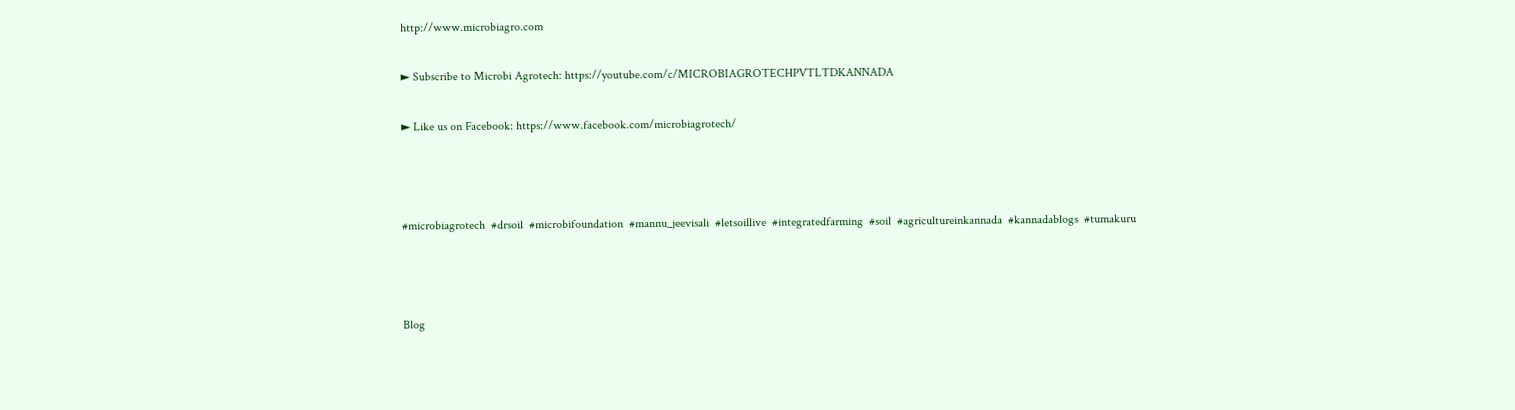http://www.microbiagro.com

► Subscribe to Microbi Agrotech: https://youtube.com/c/MICROBIAGROTECHPVTLTDKANNADA

► Like us on Facebook: https://www.facebook.com/microbiagrotech/



#microbiagrotech  #drsoil  #microbifoundation  #mannu_jeevisali  #letsoillive  #integratedfarming  #soil  #agricultureinkannada  #kannadablogs  #tumakuru



Blog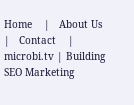Home    |   About Us    |   Contact    |
microbi.tv | Building SEO Marketing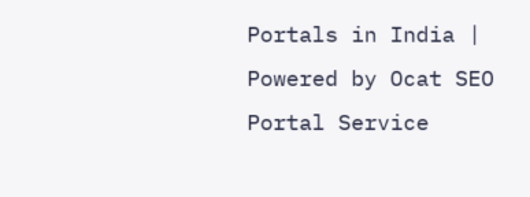Portals in India | Powered by Ocat SEO Portal Service